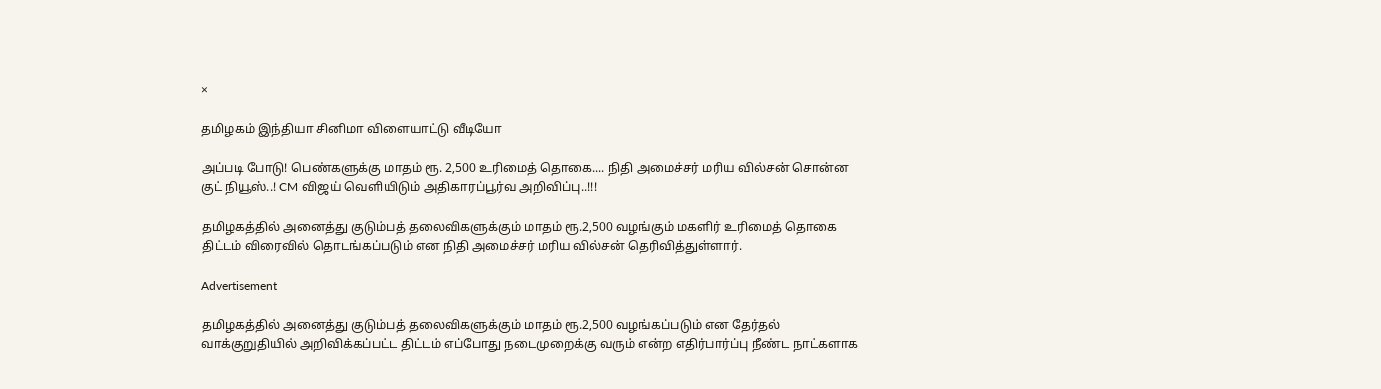×

தமிழகம் இந்தியா சினிமா விளையாட்டு வீடியோ

அப்படி போடு! பெண்களுக்கு மாதம் ரூ. 2,500 உரிமைத் தொகை.... நிதி அமைச்சர் மரிய வில்சன் சொன்ன குட் நியூஸ்..! CM விஜய் வெளியிடும் அதிகாரப்பூர்வ அறிவிப்பு..!!!

தமிழகத்தில் அனைத்து குடும்பத் தலைவிகளுக்கும் மாதம் ரூ.2,500 வழங்கும் மகளிர் உரிமைத் தொகை திட்டம் விரைவில் தொடங்கப்படும் என நிதி அமைச்சர் மரிய வில்சன் தெரிவித்துள்ளார்.

Advertisement

தமிழகத்தில் அனைத்து குடும்பத் தலைவிகளுக்கும் மாதம் ரூ.2,500 வழங்கப்படும் என தேர்தல் வாக்குறுதியில் அறிவிக்கப்பட்ட திட்டம் எப்போது நடைமுறைக்கு வரும் என்ற எதிர்பார்ப்பு நீண்ட நாட்களாக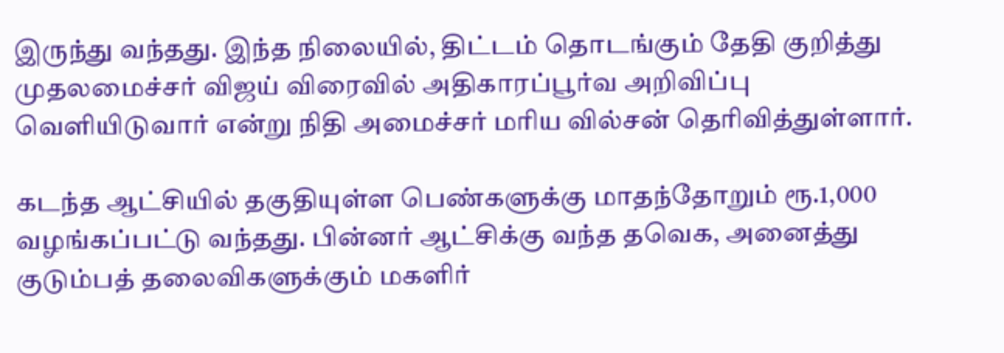இருந்து வந்தது. இந்த நிலையில், திட்டம் தொடங்கும் தேதி குறித்து முதலமைச்சர் விஜய் விரைவில் அதிகாரப்பூர்வ அறிவிப்பு வெளியிடுவார் என்று நிதி அமைச்சர் மரிய வில்சன் தெரிவித்துள்ளார்.

கடந்த ஆட்சியில் தகுதியுள்ள பெண்களுக்கு மாதந்தோறும் ரூ.1,000 வழங்கப்பட்டு வந்தது. பின்னர் ஆட்சிக்கு வந்த தவெக, அனைத்து குடும்பத் தலைவிகளுக்கும் மகளிர்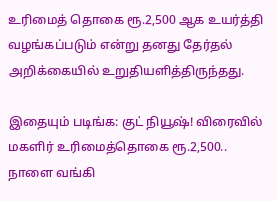உரிமைத் தொகை ரூ.2,500 ஆக உயர்த்தி வழங்கப்படும் என்று தனது தேர்தல் அறிக்கையில் உறுதியளித்திருந்தது.

இதையும் படிங்க: குட் நியூஷ்! விரைவில் மகளிர் உரிமைத்தொகை ரூ.2,500.. நாளை வங்கி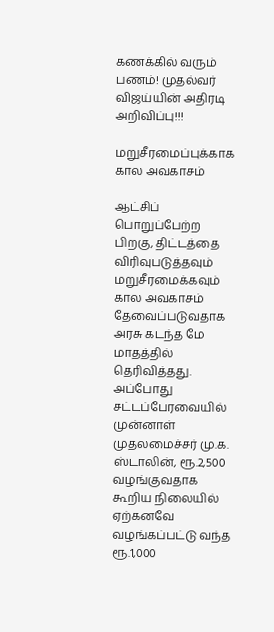கணக்கில் வரும் பணம்! முதல்வர் விஜய்யின் அதிரடி அறிவிப்பு!!!

மறுசீரமைப்புக்காக கால அவகாசம்

ஆட்சிப் பொறுப்பேற்ற பிறகு, திட்டத்தை விரிவுபடுத்தவும் மறுசீரமைக்கவும் கால அவகாசம் தேவைப்படுவதாக அரசு கடந்த மே மாதத்தில் தெரிவித்தது. அப்போது சட்டப்பேரவையில் முன்னாள் முதலமைச்சர் மு.க. ஸ்டாலின், ரூ.2,500 வழங்குவதாக கூறிய நிலையில் ஏற்கனவே வழங்கப்பட்டு வந்த ரூ.1,000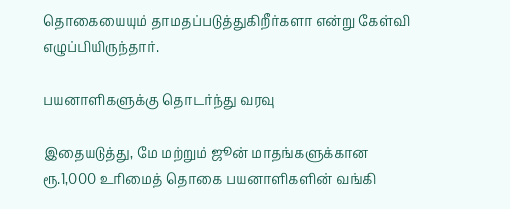தொகையையும் தாமதப்படுத்துகிறீர்களா என்று கேள்வி எழுப்பியிருந்தார்.

பயனாளிகளுக்கு தொடர்ந்து வரவு

இதையடுத்து, மே மற்றும் ஜூன் மாதங்களுக்கான ரூ.1,000 உரிமைத் தொகை பயனாளிகளின் வங்கி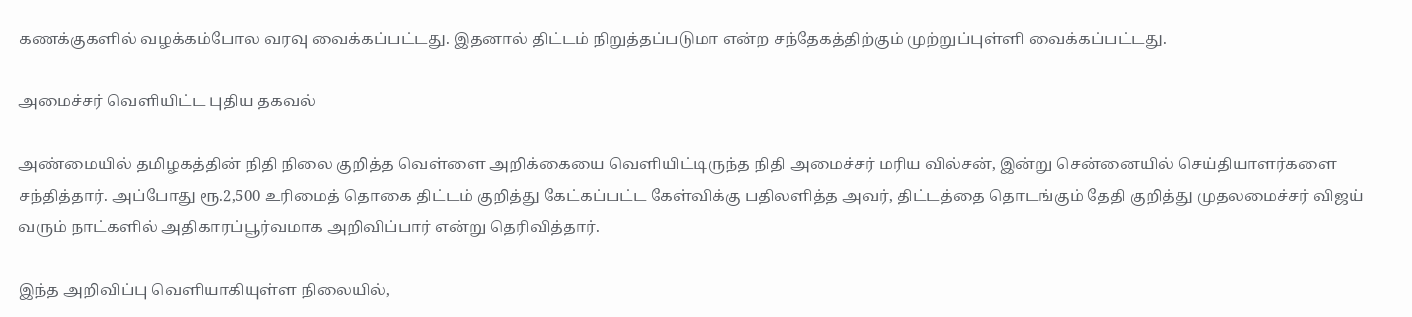கணக்குகளில் வழக்கம்போல வரவு வைக்கப்பட்டது. இதனால் திட்டம் நிறுத்தப்படுமா என்ற சந்தேகத்திற்கும் முற்றுப்புள்ளி வைக்கப்பட்டது.

அமைச்சர் வெளியிட்ட புதிய தகவல்

அண்மையில் தமிழகத்தின் நிதி நிலை குறித்த வெள்ளை அறிக்கையை வெளியிட்டிருந்த நிதி அமைச்சர் மரிய வில்சன், இன்று சென்னையில் செய்தியாளர்களை சந்தித்தார். அப்போது ரூ.2,500 உரிமைத் தொகை திட்டம் குறித்து கேட்கப்பட்ட கேள்விக்கு பதிலளித்த அவர், திட்டத்தை தொடங்கும் தேதி குறித்து முதலமைச்சர் விஜய் வரும் நாட்களில் அதிகாரப்பூர்வமாக அறிவிப்பார் என்று தெரிவித்தார்.

இந்த அறிவிப்பு வெளியாகியுள்ள நிலையில்,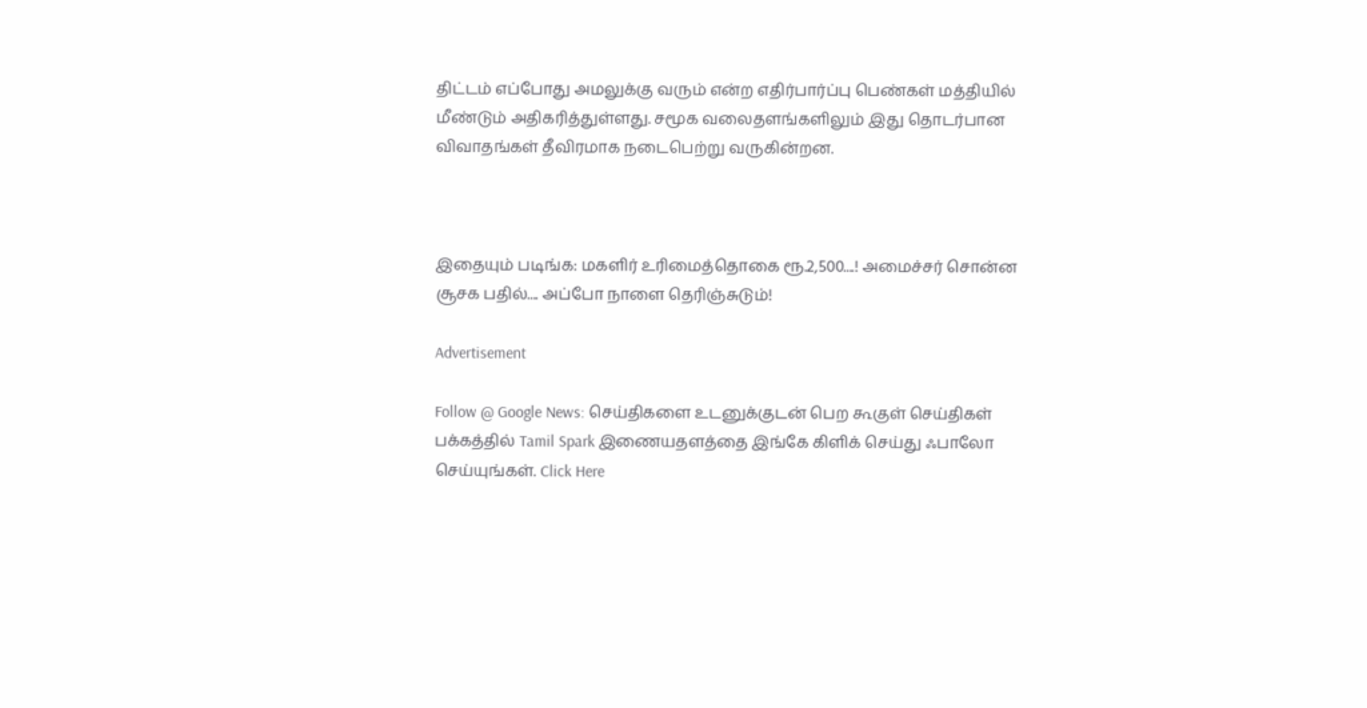திட்டம் எப்போது அமலுக்கு வரும் என்ற எதிர்பார்ப்பு பெண்கள் மத்தியில் மீண்டும் அதிகரித்துள்ளது. சமூக வலைதளங்களிலும் இது தொடர்பான விவாதங்கள் தீவிரமாக நடைபெற்று வருகின்றன.



இதையும் படிங்க: மகளிர் உரிமைத்தொகை ரூ.2,500....! அமைச்சர் சொன்ன சூசக பதில்.... அப்போ நாளை தெரிஞ்சுடும்!

Advertisement

Follow @ Google News: செய்திகளை உடனுக்குடன் பெற கூகுள் செய்திகள் பக்கத்தில் Tamil Spark இணையதளத்தை இங்கே கிளிக் செய்து ஃபாலோ செய்யுங்கள். Click Here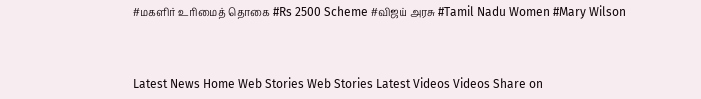#மகளிர் உரிமைத் தொகை #Rs 2500 Scheme #விஜய் அரசு #Tamil Nadu Women #Mary Wilson



Latest News Home Web Stories Web Stories Latest Videos Videos Share on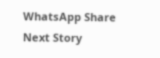WhatsApp Share
Next Story